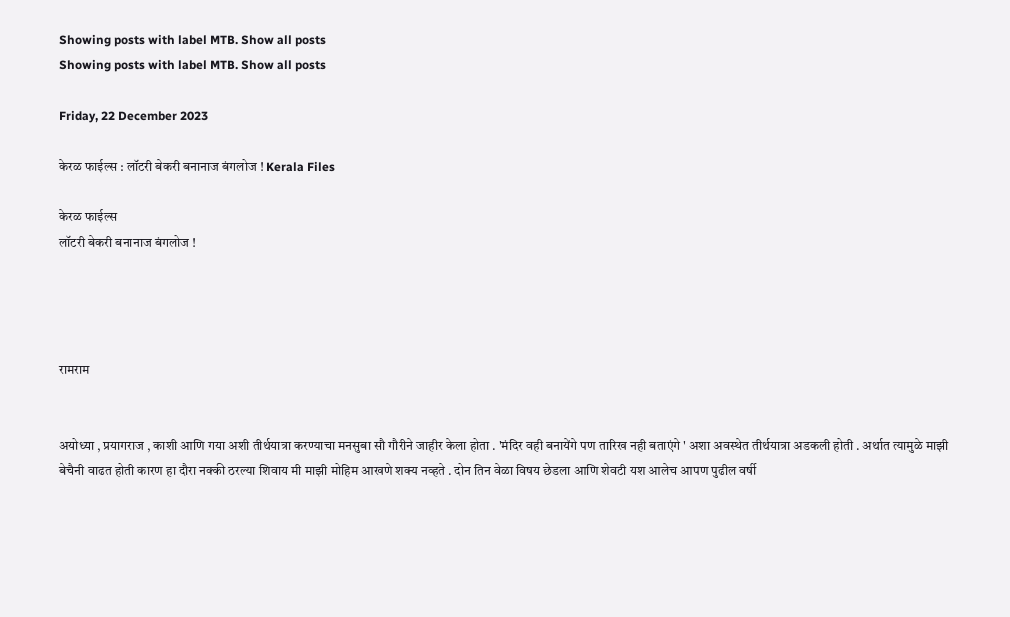Showing posts with label MTB. Show all posts
Showing posts with label MTB. Show all posts

Friday, 22 December 2023

केरळ फाईल्स : लॉटरी बेकरी बनानाज बंगलोज ! Kerala Files

केरळ फाईल्स
लॉटरी बेकरी बनानाज बंगलोज !




रामराम


अयोध्या , प्रयागराज , काशी आणि गया अशी तीर्थयात्रा करण्याचा मनसुबा सौ गौरीने जाहीर केला होता . 'मंदिर वही बनायेंगे पण तारिख नही बताएंगे ' अशा अवस्थेत तीर्थयात्रा अडकली होती . अर्थात त्यामुळे माझी बेचैनी वाढत होती कारण हा दौरा नक्की ठरल्या शिवाय मी माझी मोहिम आखणे शक्य नव्हते . दोन तिन वेळा विषय छेडला आणि शेवटी यश आलेच आपण पुढील वर्षी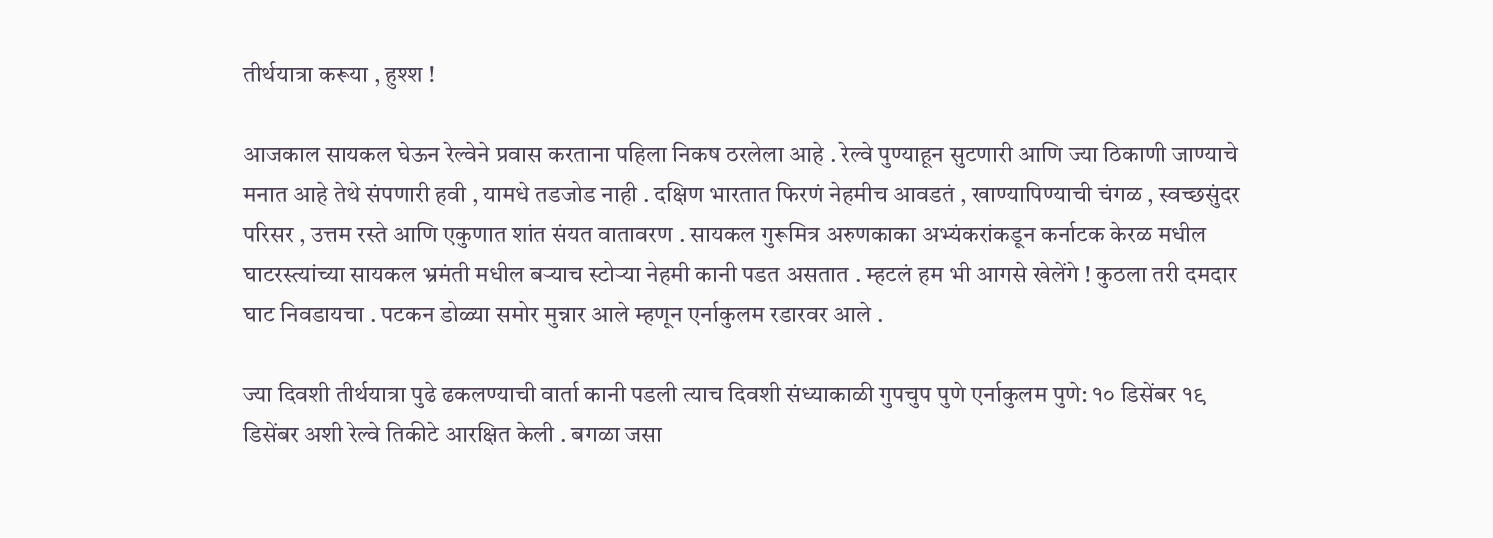तीर्थयात्रा करूया , हुश्श !

आजकाल सायकल घेऊन रेल्वेने प्रवास करताना पहिला निकष ठरलेला आहे . रेल्वे पुण्याहून सुटणारी आणि ज्या ठिकाणी जाण्याचे मनात आहे तेथे संपणारी हवी , यामधे तडजोड नाही . दक्षिण भारतात फिरणं नेहमीच आवडतं , खाण्यापिण्याची चंगळ , स्वच्छसुंदर परिसर , उत्तम रस्ते आणि एकुणात शांत संयत वातावरण . सायकल गुरूमित्र अरुणकाका अभ्यंकरांकडून कर्नाटक केरळ मधील घाटरस्त्यांच्या सायकल भ्रमंती मधील बऱ्याच स्टोऱ्या नेहमी कानी पडत असतात . म्हटलं हम भी आगसे खेलेंगे ! कुठला तरी दमदार घाट निवडायचा . पटकन डोळ्या समोर मुन्नार आले म्हणून एर्नाकुलम रडारवर आले .

ज्या दिवशी तीर्थयात्रा पुढे ढकलण्याची वार्ता कानी पडली त्याच दिवशी संध्याकाळी गुपचुप पुणे एर्नाकुलम पुणे: १० डिसेंबर १९ डिसेंबर अशी रेल्वे तिकीटे आरक्षित केली . बगळा जसा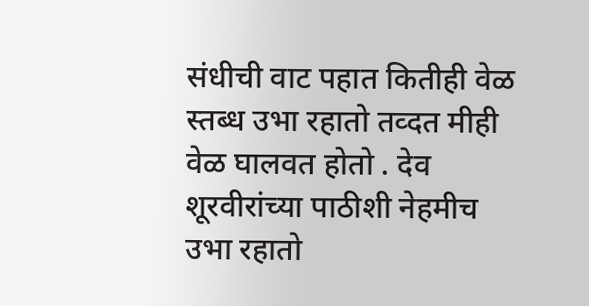संधीची वाट पहात कितीही वेळ स्तब्ध उभा रहातो तव्दत मीही वेळ घालवत होतो . देव शूरवीरांच्या पाठीशी नेहमीच उभा रहातो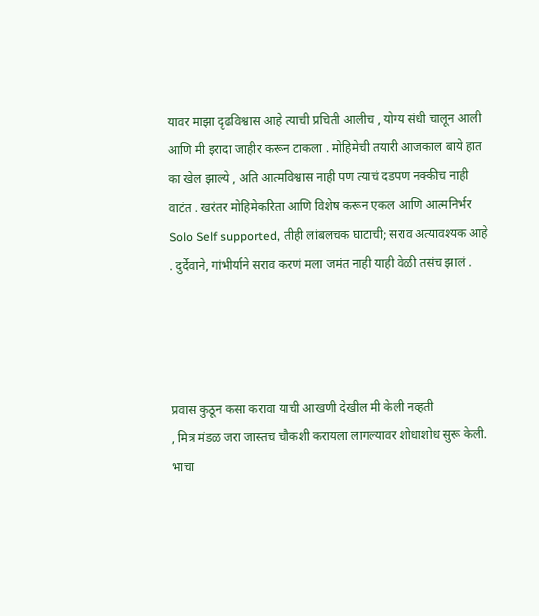यावर माझा दृढविश्वास आहे त्याची प्रचिती आलीच , योग्य संधी चालून आली आणि मी इरादा जाहीर करून टाकला . मोहिमेची तयारी आजकाल बाये हात का खेल झाल्ये , अति आत्मविश्वास नाही पण त्याचं दडपण नक्कीच नाही वाटंत . खरंतर मोहिमेकरिता आणि विशेष करून एकल आणि आत्मनिर्भर Solo Self supported, तीही लांबलचक घाटाची; सराव अत्यावश्यक आहे . दुर्देवाने, गांभीर्याने सराव करणं मला जमंत नाही याही वेळी तसंच झालं .




प्रवास कुठून कसा करावा याची आखणी देखील मी केली नव्हती
, मित्र मंडळ जरा जास्तच चौकशी करायला लागल्यावर शोधाशोध सुरू केली. भाचा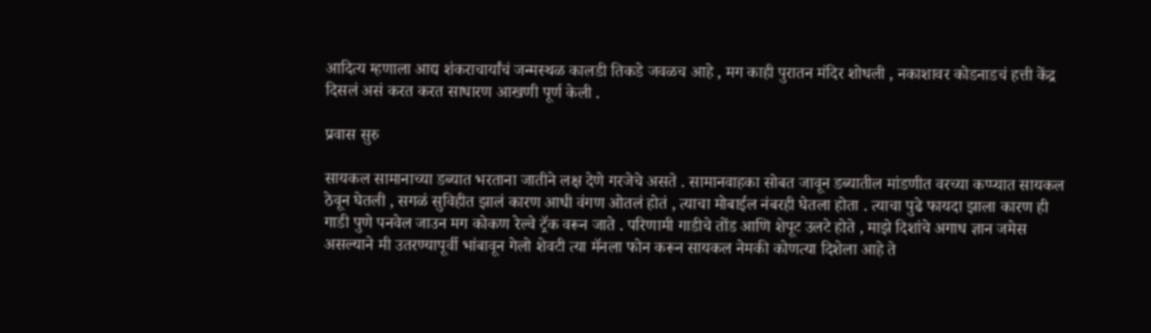आदित्य म्हणाला आद्य शंकराचार्यांचं जन्मस्थळ कालडी तिकडे जवळच आहे , मग काही पुरातन मंदिर शोधली , नकाशावर कोडनाडचं हत्ती केंद्र दिसलं असं करत करत साधारण आखणी पूर्ण केली .

प्रवास सुरु

सायकल सामानाच्या डब्यात भरताना जातीने लक्ष देणे गरजेचे असते . सामानवाहका सोबत जावून डब्यातील मांडणीत वरच्या कप्प्यात सायकल ठेवून घेतली , सगळं सुविहीत झालं कारण आधी वंगण ओतलं होतं , त्याचा मोबाईल नंबरही घेतला होता . त्याचा पुढे फायदा झाला कारण ही गाडी पुणे पनवेल जाउन मग कोकण रेल्वे ट्रॅक वरून जाते . परिणामी गाडीचे तोंड आणि शेपूट उलटे होते , माझे दिशांचे अगाध ज्ञान जमेस असल्याने मी उतरण्यापूर्वी भांबावून गेलो शेवटी त्या मॅनला फोन करून सायकल नेमकी कोणत्या दिशेला आहे ते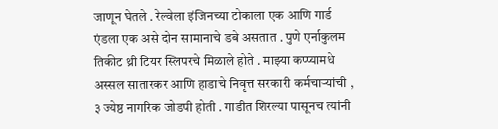जाणून घेतले . रेल्वेला इंजिनच्या टोकाला एक आणि गार्ड एंडला एक असे दोन सामानाचे डबे असतात . पुणे एर्नाकुलम तिकीट थ्री टियर स्लिपरचे मिळाले होते . माझ्या कप्प्यामधे अस्सल सातारकर आणि हाडाचे निवृत्त सरकारी कर्मचाऱ्यांची , ३ ज्येष्ठ नागरिक जोडपी होती . गाडीत शिरल्या पासूनच त्यांनी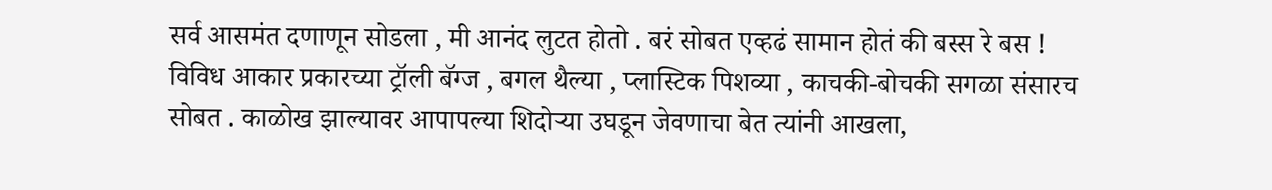सर्व आसमंत दणाणून सोडला , मी आनंद लुटत होतो . बरं सोबत एव्हढं सामान होतं की बस्स रे बस ! विविध आकार प्रकारच्या ट्रॉली बॅग्ज , बगल थैल्या , प्लास्टिक पिशव्या , काचकी-बोचकी सगळा संसारच सोबत . काळोख झाल्यावर आपापल्या शिदोऱ्या उघडून जेवणाचा बेत त्यांनी आखला,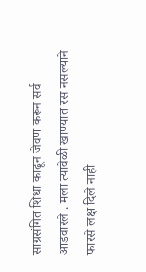साग्रसंगित शिधा काढून जेवण करून सर्व आडवारले . मला त्यावेळी खाण्यात रस नसल्याने फारसे लक्ष दिले नाही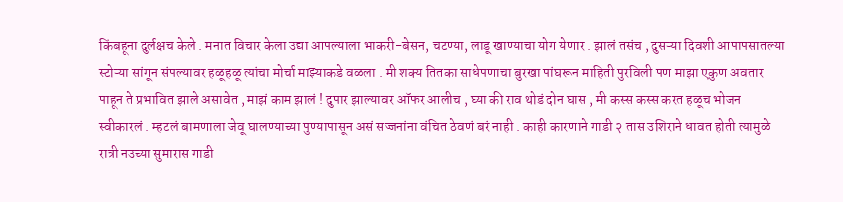किंबहूना दुर्लक्षच केले . मनात विचार केला उद्या आपल्याला भाकरी-बेसन, चटण्या, लाडू खाण्याचा योग येणार . झालं तसंच , दुसऱ्या दिवशी आपापसातल्या स्टोऱ्या सांगून संपल्यावर हळूहळू त्यांचा मोर्चा माझ्याकडे वळला . मी शक्य तितका साधेपणाचा बुरखा पांघरून माहिती पुरविली पण माझा एकुण अवतार पाहून ते प्रभावित झाले असावेत , माझं काम झालं ! दुपार झाल्यावर ऑफर आलीच , घ्या की राव थोडं दोन घास , मी कस्स कस्स करत हळूच भोजन स्वीकारलं . म्हटलं बामणाला जेवू घालण्याच्या पुण्यापासून असं सज्जनांना वंचित ठेवणं बरं नाही . काही कारणाने गाडी २ तास उशिराने धावत होती त्यामुळे रात्री नउच्या सुमारास गाडी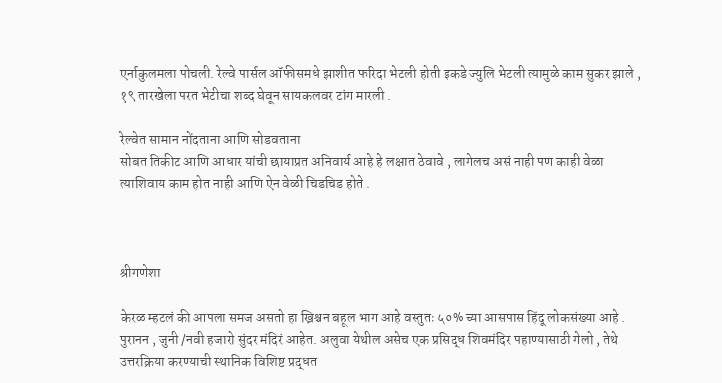एर्नाकुलमला पोचली. रेल्वे पार्सल ऑफीसमधे झाशीत फरिदा भेटली होती इकडे ज्युलि भेटली त्यामुळे काम सुकर झाले , १९ तारखेला परत भेटीचा शब्द घेवून सायकलवर टांग मारली .

रेल्वेत सामान नोंदताना आणि सोडवताना
सोबत तिकीट आणि आधार यांची छायाप्रत अनिवार्य आहे हे लक्षात ठेवावे , लागेलच असं नाही पण काही वेळा त्याशिवाय काम होत नाही आणि ऐन वेळी चिडचिड होते .



श्रीगणेशा

केरळ म्हटलं की आपला समज असतो हा ख्रिश्चन बहूल भाग आहे वस्तुतः ५०% च्या आसपास हिंदू लोकसंख्या आहे . पुरानन , जुनी /नवी हजारो सुंदर मंदिरं आहेत. अलुवा येथील असेच एक प्रसिद्ध शिवमंदिर पहाण्यासाठी गेलो , तेथे उत्तरक्रिया करण्याची स्थानिक विशिष्ट प्रद्धत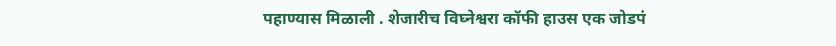पहाण्यास मिळाली . शेजारीच विघ्नेश्वरा कॉफी हाउस एक जोडपं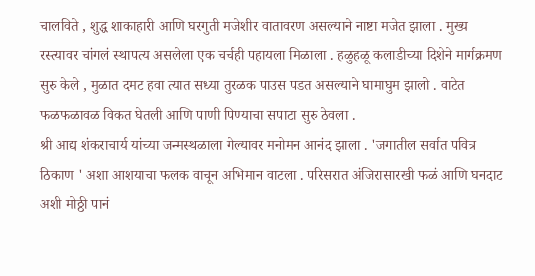चालविते , शुद्ध शाकाहारी आणि घरगुती मजेशीर वातावरण असल्याने नाष्टा मजेत झाला . मुख्य रस्त्यावर चांगलं स्थापत्य असलेला एक चर्चही पहायला मिळाला . हळुहळू कलाडीच्या दिशेने मार्गक्रमण सुरु केले , मुळात दमट हवा त्यात सध्या तुरळक पाउस पडत असल्याने घामाघुम झालो . वाटेत फळफळावळ विकत घेतली आणि पाणी पिण्याचा सपाटा सुरु ठेवला .
श्री आद्य शंकराचार्य यांच्या जन्मस्थळाला गेल्यावर मनोमन आनंद झाला . 'जगातील सर्वात पवित्र ठिकाण ' अशा आशयाचा फलक वाचून अभिमान वाटला . परिसरात अंजिरासारखी फळं आणि घनदाट अशी मोठ्ठी पानं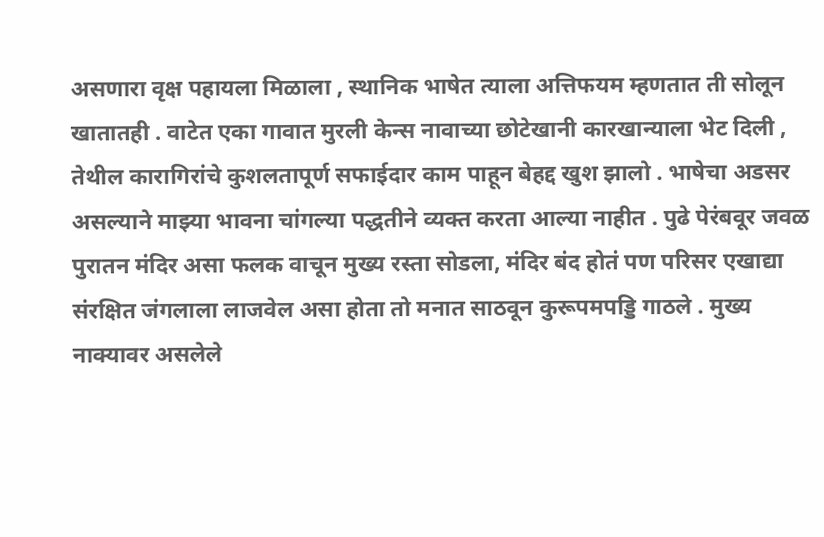असणारा वृक्ष पहायला मिळाला , स्थानिक भाषेत त्याला अत्तिफयम म्हणतात ती सोलून खातातही . वाटेत एका गावात मुरली केन्स नावाच्या छोटेखानी कारखान्याला भेट दिली , तेथील कारागिरांचे कुशलतापूर्ण सफाईदार काम पाहून बेहद्द खुश झालो . भाषेचा अडसर असल्याने माझ्या भावना चांगल्या पद्धतीने व्यक्त करता आल्या नाहीत . पुढे पेरंबवूर जवळ पुरातन मंदिर असा फलक वाचून मुख्य रस्ता सोडला, मंदिर बंद होतं पण परिसर एखाद्या संरक्षित जंगलाला लाजवेल असा होता तो मनात साठवून कुरूपमपड्डि गाठले . मुख्य नाक्यावर असलेले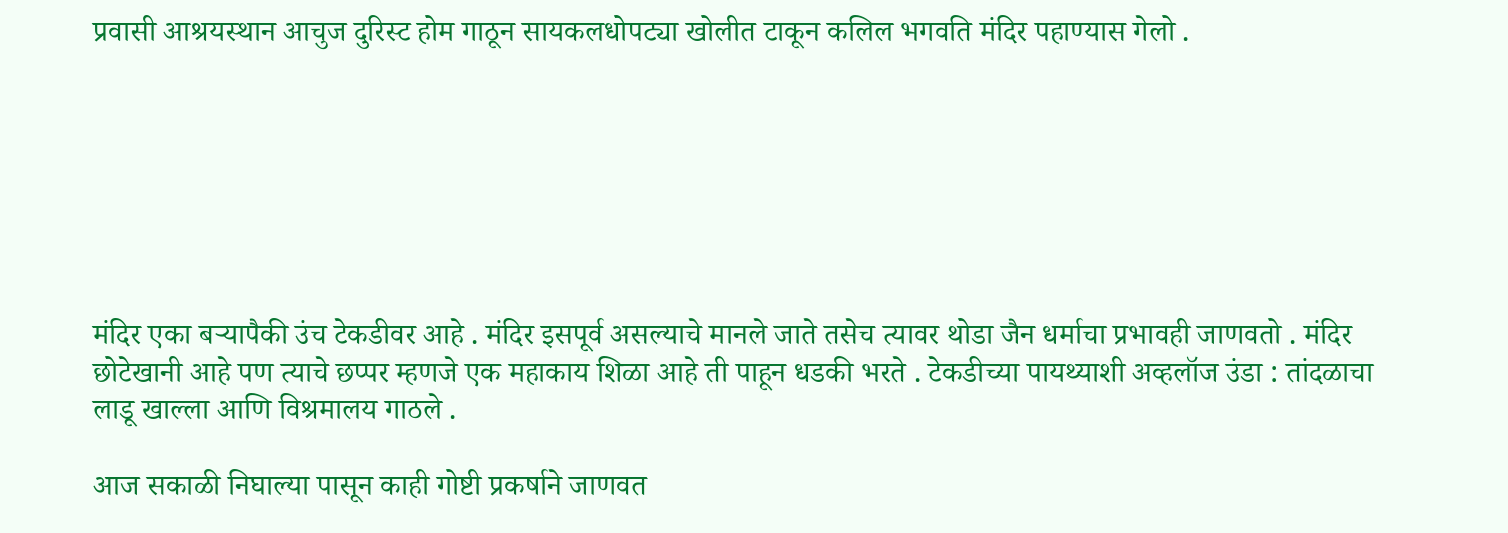प्रवासी आश्रयस्थान आचुज दुरिस्ट होम गाठून सायकलधोपट्या खोलीत टाकून कलिल भगवति मंदिर पहाण्यास गेलो .







मंदिर एका बऱ्यापैकी उंच टेकडीवर आहे . मंदिर इसपूर्व असल्याचे मानले जाते तसेच त्यावर थोडा जैन धर्माचा प्रभावही जाणवतो . मंदिर छोटेखानी आहे पण त्याचे छप्पर म्हणजे एक महाकाय शिळा आहे ती पाहून धडकी भरते . टेकडीच्या पायथ्याशी अव्हलॉज उंडा : तांदळाचा लाडू खाल्ला आणि विश्रमालय गाठले .

आज सकाळी निघाल्या पासून काही गोष्टी प्रकर्षाने जाणवत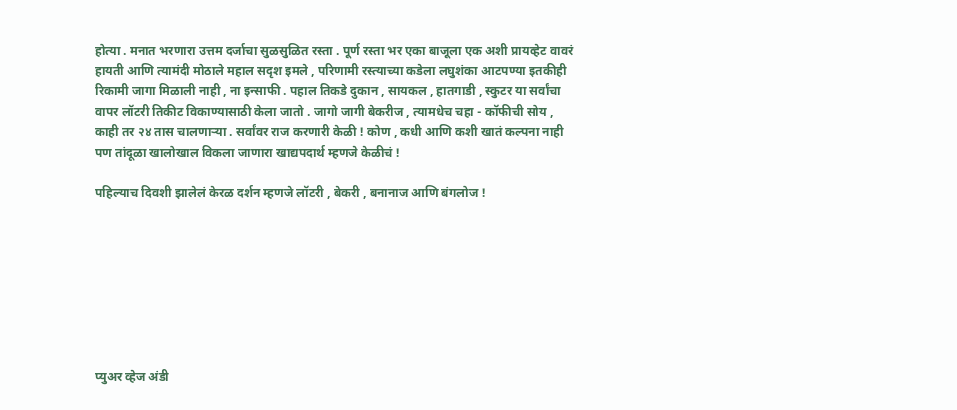होत्या . मनात भरणारा उत्तम दर्जाचा सुळसुळित रस्ता . पूर्ण रस्ता भर एका बाजूला एक अशी प्रायव्हेट वावरं हायती आणि त्यामंदी मोठाले महाल सदृश इमले , परिणामी रस्त्याच्या कडेला लघुशंका आटपण्या इतकीही रिकामी जागा मिळाली नाही , ना इन्साफी . पहाल तिकडे दुकान , सायकल , हातगाडी , स्कुटर या सर्वांचा वापर लॉटरी तिकीट विकाण्यासाठी केला जातो . जागो जागी बेकरीज , त्यामधेच चहा - कॉफीची सोय , काही तर २४ तास चालणाऱ्या . सर्वांवर राज करणारी केळी ! कोण , कधी आणि कशी खातं कल्पना नाही पण तांदूळा खालोखाल विकला जाणारा खाद्यपदार्थ म्हणजे केळीचं !

पहिल्याच दिवशी झालेलं केरळ दर्शन म्हणजे लॉटरी , बेकरी , बनानाज आणि बंगलोज !








प्युअर व्हेज अंडी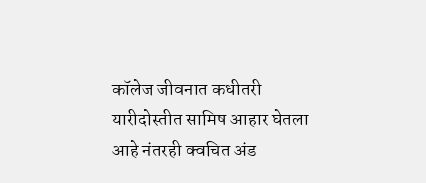कॉलेज जीवनात कधीतरी यारीदोस्तीत सामिष आहार घेतला आहे नंतरही क्वचित अंड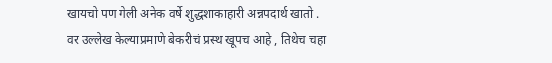खायचो पण गेली अनेक वर्षे शुद्धशाकाहारी अन्नपदार्थ खातो . वर उल्लेख केल्याप्रमाणे बेकरीचं प्रस्थ खूपच आहे , तिथेच चहा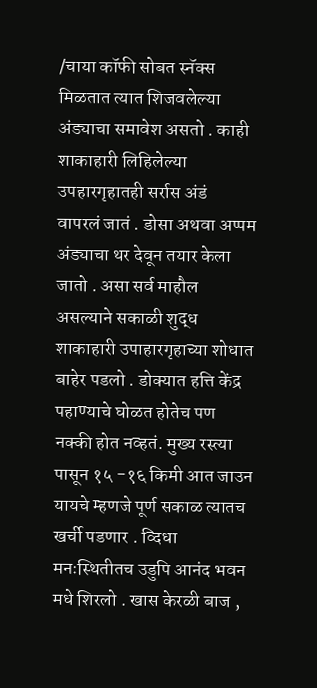/चाया कॉफी सोबत स्नॅक्स मिळतात त्यात शिजवलेल्या अंड्याचा समावेश असतो . काही शाकाहारी लिहिलेल्या उपहारगृहातही सर्रास अंडं  वापरलं जातं . डोसा अथवा अप्पम अंड्याचा थर देवून तयार केला जातो . असा सर्व माहौल असल्याने सकाळी शुद्ध शाकाहारी उपाहारगृहाच्या शोधात बाहेर पडलो . डोक्यात हत्ति केंद्र पहाण्याचे घोळत होतेच पण नक्की होत नव्हतं. मुख्य रस्त्या पासून १५ -१६ किमी आत जाउन यायचे म्हणजे पूर्ण सकाळ त्यातच खर्ची पडणार . व्दिधा मनःस्थितीतच उडुपि आनंद भवन मधे शिरलो . खास केरळी बाज ,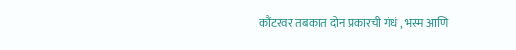कौंटरवर तबकात दोन प्रकारची गंधं , भस्म आणि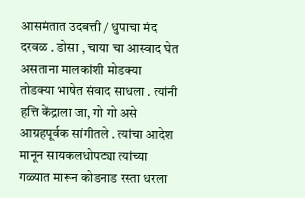आसमंतात उदबत्ती / धुपाचा मंद दरवळ . डोसा , चाया चा आस्वाद घेत असताना मालकांशी मोडक्या तोडक्या भाषेत संवाद साधला . त्यांनी हत्ति केंद्राला जा, गो गो असे आग्रहपूर्वक सांगीतले . त्यांचा आदेश मानून सायकलधोपट्या त्यांच्या गळ्यात मारून कोडनाड रस्ता धरला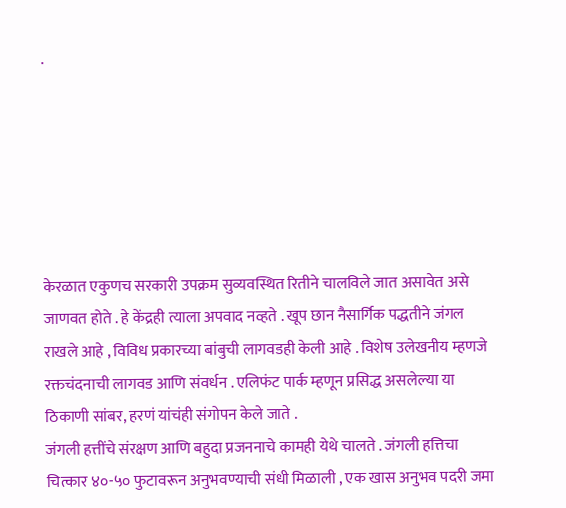.






केरळात एकुणच सरकारी उपक्रम सुव्यवस्थित रितीने चालविले जात असावेत असे जाणवत होते . हे केंद्रही त्याला अपवाद नव्हते . खूप छान नैसार्गिक पद्धतीने जंगल राखले आहे , विविध प्रकारच्या बांबुची लागवडही केली आहे . विशेष उलेखनीय म्हणजे रक्तचंदनाची लागवड आणि संवर्धन . एलिफंट पार्क म्हणून प्रसिद्ध असलेल्या या ठिकाणी सांबर, हरणं यांचंही संगोपन केले जाते .
जंगली हत्तींचे संरक्षण आणि बहुदा प्रजननाचे कामही येथे चालते . जंगली हत्तिचा चित्कार ४०-५० फुटावरून अनुभवण्याची संधी मिळाली , एक खास अनुभव पदरी जमा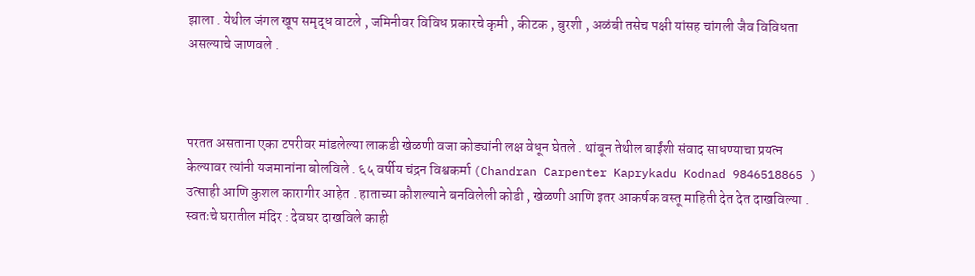झाला . येथील जंगल खूप समृद्ध वाटले , जमिनीवर विविध प्रकारचे कृमी , कीटक , बुरशी , अळंबी तसेच पक्षी यांसह चांगली जैव विविधता असल्याचे जाणवले .



परतत असताना एका टपरीवर मांडलेल्या लाकडी खेळणी वजा कोड्यांनी लक्ष वेधून घेतले . थांबून तेथील बाईंशी संवाद साधण्याचा प्रयत्न केल्यावर त्यांनी यजमानांना बोलविले . ६५ वर्षीय चंद्रन विश्वकर्मा (Chandran Carpenter Kaprykadu Kodnad 9846518865 ) उत्साही आणि कुशल कारागीर आहेत . हाताच्या कौशल्याने बनविलेली कोडी , खेळणी आणि इतर आकर्षक वस्तू माहिती देत देत दाखविल्या . स्वतःचे घरातील मंदिर : देवघर दाखविले काही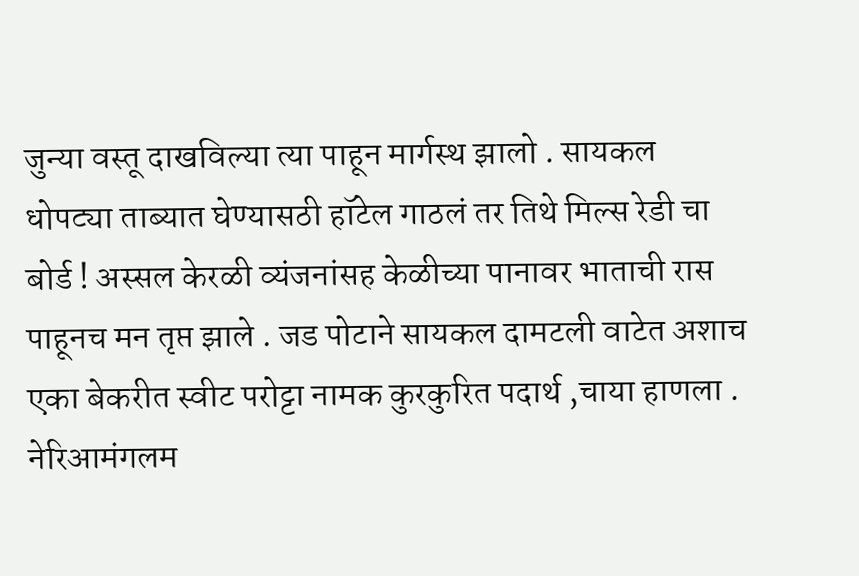जुन्या वस्तू दाखविल्या त्या पाहून मार्गस्थ झालो . सायकल धोपट्या ताब्यात घेण्यासठी हॉटेल गाठलं तर तिथे मिल्स रेडी चा बोर्ड ! अस्सल केरळी व्यंजनांसह केळीच्या पानावर भाताची रास पाहूनच मन तृप्त झाले . जड पोटाने सायकल दामटली वाटेत अशाच एका बेकरीत स्वीट परोट्टा नामक कुरकुरित पदार्थ ,चाया हाणला . नेरिआमंगलम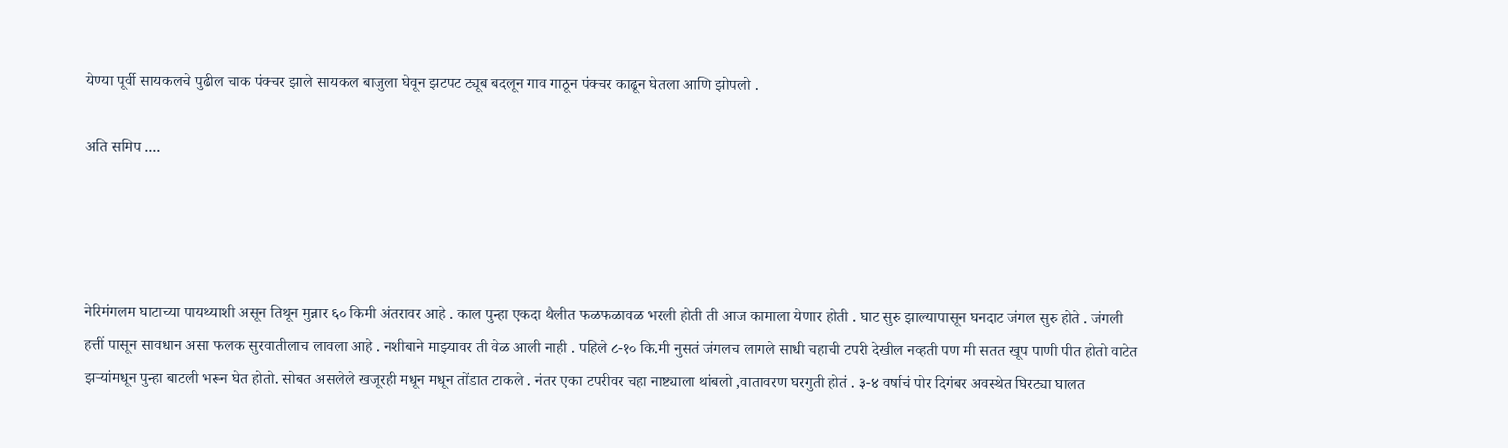येण्या पूर्वी सायकलचे पुढील चाक पंक्चर झाले सायकल बाजुला घेवून झटपट ट्यूब बदलून गाव गाठून पंक्चर काढून घेतला आणि झोपलो .

अति समिप ....




नेरिमंगलम घाटाच्या पायथ्याशी असून तिथून मुन्नार ६० किमी अंतरावर आहे . काल पुन्हा एकदा थैलीत फळफळावळ भरली होती ती आज कामाला येणार होती . घाट सुरु झाल्यापासून घनदाट जंगल सुरु होते . जंगली हत्तीं पासून सावधान असा फलक सुरवातीलाच लावला आहे . नशीबाने माझ्यावर ती वेळ आली नाही . पहिले ८-१० कि.मी नुसतं जंगलच लागले साधी चहाची टपरी देखील नव्हती पण मी सतत खूप पाणी पीत होतो वाटेत झऱ्यांमधून पुन्हा बाटली भरून घेत होतो. सोबत असलेले खजूरही मधून मधून तोंडात टाकले . नंतर एका टपरीवर चहा नाष्ट्याला थांबलो ,वातावरण घरगुती होतं . ३-४ वर्षाचं पोर दिगंबर अवस्थेत घिरट्या घालत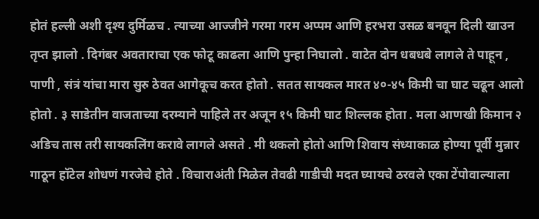होतं हल्ली अशी दृश्य दुर्मिळच . त्याच्या आज्जीने गरमा गरम अप्पम आणि हरभरा उसळ बनवून दिली खाउन तृप्त झालो . दिगंबर अवताराचा एक फोटू काढला आणि पुन्हा निघालो . वाटेत दोन धबधबे लागले ते पाहून , पाणी , संत्रं यांचा मारा सुरु ठेवत आगेकूच करत होतो . सतत सायकल मारत ४०-४५ किमी चा घाट चढून आलो होतो . ३ साडेतीन वाजताच्या दरम्याने पाहिले तर अजून १५ किमी घाट शिल्लक होता . मला आणखी किमान २ अडिच तास तरी सायकलिंग करावे लागले असते . मी थकलो होतो आणि शिवाय संध्याकाळ होण्या पूर्वी मुन्नार गाठून हॉटेल शोधणं गरजेचे होते . विचाराअंती मिळेल तेवढी गाडीची मदत घ्यायचे ठरवले एका टेंपोवाल्याला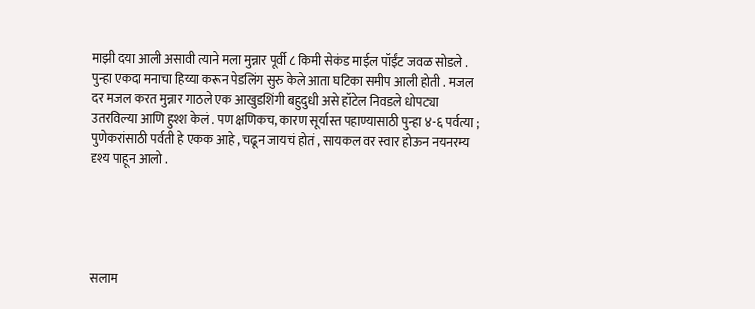माझी दया आली असावी त्याने मला मुन्नार पूर्वी ८ किमी सेकंड माईल पॉईंट जवळ सोडले . पुन्हा एकदा मनाचा हिय्या करून पेडलिंग सुरु केले आता घटिका समीप आली होती . मजल दर मजल करत मुन्नार गाठले एक आखुडशिंगी बहुदुधी असे हॉटेल निवडले धोपट्या उतरविल्या आणि हुश्श केलं . पण क्षणिकच, कारण सूर्यास्त पहाण्यासाठी पुन्हा ४-६ पर्वत्या ; पुणेकरांसाठी पर्वती हे एकक आहे , चढून जायचं होतं , सायकल वर स्वार होऊन नयनरम्य दृश्य पाहून आलो .





सलाम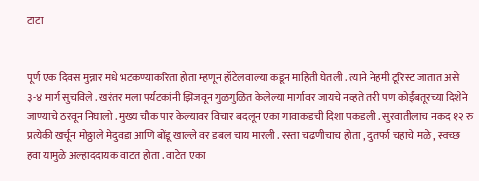टाटा


पूर्ण एक दिवस मुन्नार मधे भटकण्याकरिता होता म्हणून हॉटेलवाल्या कडून माहिती घेतली . त्याने नेहमी टूरिस्ट जातात असे ३-४ मार्ग सुचविले . खरंतर मला पर्यटकांनी झिजवून गुळगुळित केलेल्या मार्गावर जायचे नव्हते तरी पण कोईंबतूरच्या दिशेने जाण्याचे ठरवून निघालो . मुख्य चौक पार केल्यावर विचार बदलून एका गावाकडची दिशा पकडली . सुरवातीलाच नकद १२ रु प्रत्येकी खर्चून मोठ्ठाले मेदुवडा आणि बोंडू खाल्ले वर डबल चाय मारली . रस्ता चढणीचाच होता , दुतर्फा चहाचे मळे , स्वच्छ हवा यामुळे अल्हाददायक वाटत होता . वाटेत एका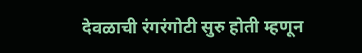देवळाची रंगरंगोटी सुरु होती म्हणून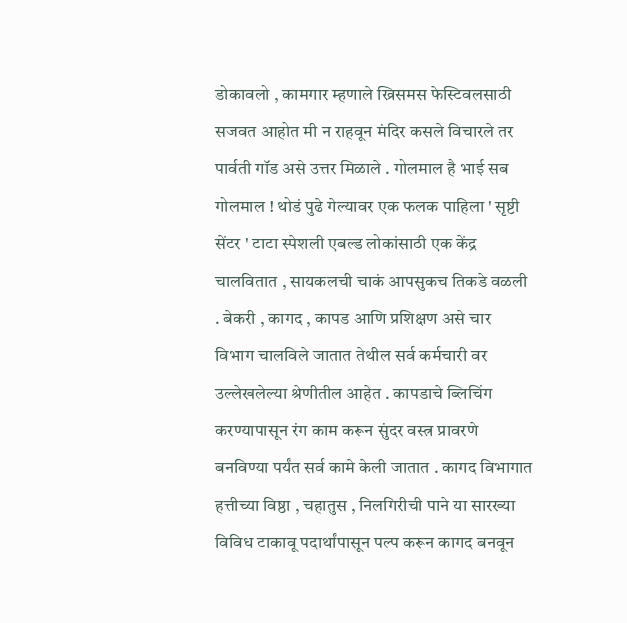डोकावलो , कामगार म्हणाले ख्रिसमस फेस्टिवलसाठी सजवत आहोत मी न राहवून मंदिर कसले विचारले तर पार्वती गॉड असे उत्तर मिळाले . गोलमाल है भाई सब गोलमाल ! थोडं पुढे गेल्यावर एक फलक पाहिला ' सृष्टी सेंटर ' टाटा स्पेशली एबल्ड लोकांसाठी एक केंद्र चालवितात , सायकलची चाकं आपसुकच तिकडे वळली . बेकरी , कागद , कापड आणि प्रशिक्षण असे चार विभाग चालविले जातात तेथील सर्व कर्मचारी वर उल्लेखलेल्या श्रेणीतील आहेत . कापडाचे ब्लिचिंग करण्यापासून रंग काम करून सुंदर वस्त्र प्रावरणे बनविण्या पर्यंत सर्व कामे केली जातात . कागद विभागात हत्तीच्या विष्ठा , चहातुस , निलगिरीची पाने या सारख्या विविध टाकावू पदार्थांपासून पल्प करून कागद बनवून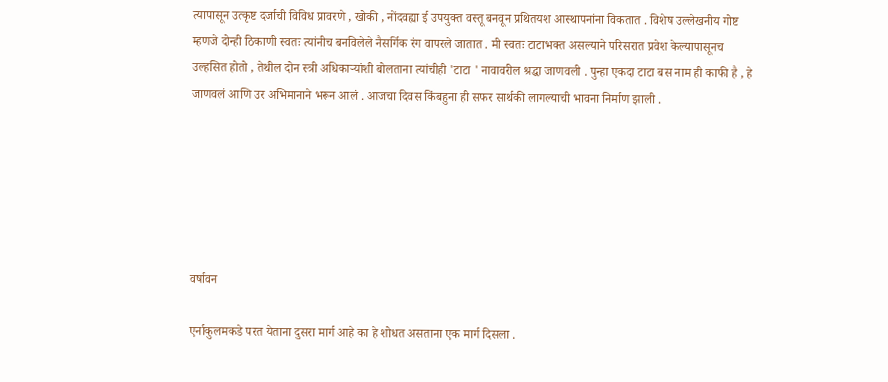त्यापासून उत्कृष्ट दर्जाची विविध प्रावरणे , खोकी , नोंदवह्या ई उपयुक्त वस्तू बनवून प्रथितयश आस्थापनांना विकतात . विशेष उल्लेखनीय गोष्ट म्हणजे दोन्ही ठिकाणी स्वतः त्यांनीच बनविलेले नैसर्गिक रंग वापरले जातात . मी स्वतः टाटाभक्त असल्याने परिसरात प्रवेश केल्यापासूनच उल्हसित होतो , तेथील दोन स्त्री अधिकाऱ्यांशी बोलताना त्यांचीही 'टाटा ' नावावरील श्रद्धा जाणवली . पुन्हा एकदा टाटा बस नाम ही काफी है , हे जाणवलं आणि उर अभिमानाने भरून आलं . आजचा दिवस किंबहुना ही सफर सार्थकी लागल्याची भावना निर्माण झाली .






वर्षावन

एर्नाकुलमकडे परत येताना दुसरा मार्ग आहे का हे शोधत असताना एक मार्ग दिसला .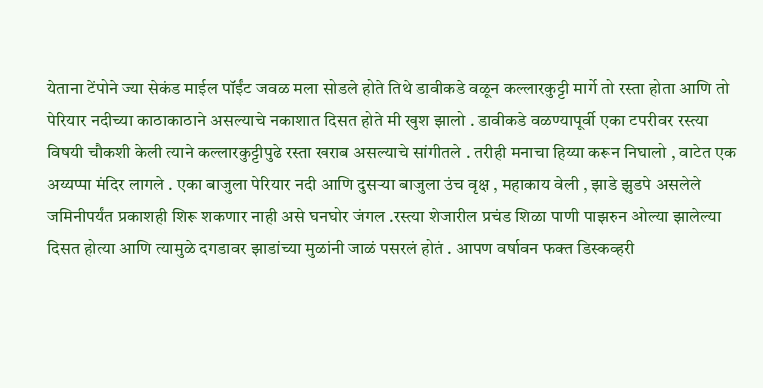येताना टेंपोने ज्या सेकंड माईल पॉईंट जवळ मला सोडले होते तिथे डावीकडे वळून कल्लारकुट्टी मार्गे तो रस्ता होता आणि तो पेरियार नदीच्या काठाकाठाने असल्याचे नकाशात दिसत होते मी खुश झालो . डावीकडे वळण्यापूर्वी एका टपरीवर रस्त्या विषयी चौकशी केली त्याने कल्लारकुट्टीपुढे रस्ता खराब असल्याचे सांगीतले . तरीही मनाचा हिय्या करून निघालो , वाटेत एक अय्यप्पा मंदिर लागले . एका बाजुला पेरियार नदी आणि दुसऱ्या बाजुला उंच वृक्ष , महाकाय वेली , झाडे झुडपे असलेले जमिनीपर्यंत प्रकाशही शिरू शकणार नाही असे घनघोर जंगल .रस्त्या शेजारील प्रचंड शिळा पाणी पाझरुन ओल्या झालेल्या दिसत होत्या आणि त्यामुळे दगडावर झाडांच्या मुळांनी जाळं पसरलं होतं . आपण वर्षावन फक्त डिस्कव्हरी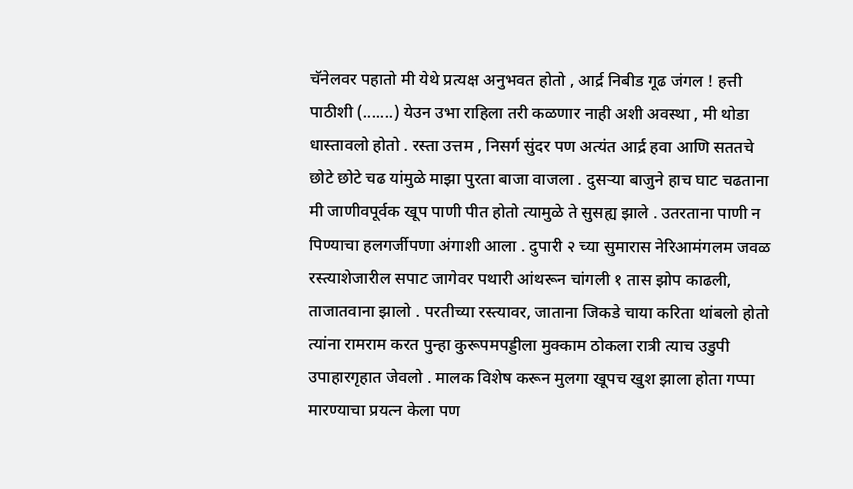चॅनेलवर पहातो मी येथे प्रत्यक्ष अनुभवत होतो , आर्द्र निबीड गूढ जंगल ! हत्ती पाठीशी (.......) येउन उभा राहिला तरी कळणार नाही अशी अवस्था , मी थोडा धास्तावलो होतो . रस्ता उत्तम , निसर्ग सुंदर पण अत्यंत आर्द्र हवा आणि सततचे छोटे छोटे चढ यांमुळे माझा पुरता बाजा वाजला . दुसऱ्या बाजुने हाच घाट चढताना मी जाणीवपूर्वक खूप पाणी पीत होतो त्यामुळे ते सुसह्य झाले . उतरताना पाणी न पिण्याचा हलगर्जीपणा अंगाशी आला . दुपारी २ च्या सुमारास नेरिआमंगलम जवळ रस्त्याशेजारील सपाट जागेवर पथारी आंथरून चांगली १ तास झोप काढली, ताजातवाना झालो . परतीच्या रस्त्यावर, जाताना जिकडे चाया करिता थांबलो होतो त्यांना रामराम करत पुन्हा कुरूपमपड्डीला मुक्काम ठोकला रात्री त्याच उडुपी उपाहारगृहात जेवलो . मालक विशेष करून मुलगा खूपच खुश झाला होता गप्पा मारण्याचा प्रयत्न केला पण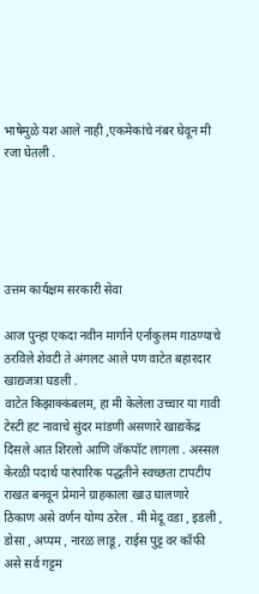भाषेमुळे यश आले नाही ,एकमेकांचे नंबर घेवून मी रजा घेतली .





उत्तम कार्यक्षम सरकारी सेवा

आज पुन्हा एकदा नवीन मार्गाने एर्नाकुलम गाठण्याचे ठरविले शेवटी ते अंगलट आले पण वाटेत बहारदार खाद्यजत्रा घडली .
वाटेत किझाक्कंबलम, हा मी केलेला उच्चार या गावी टेस्टी हट नावाचे सुंदर मांडणी असणारे खाद्यकेंद्र दिसले आत शिरलो आणि जॅकपॉट लागला . अस्सल केरळी पदार्थ पारंपारिक पद्धतीने स्वच्छता टापटीप राखत बनवून प्रेमाने ग्राहकाला खाउ घालणारे ठिकाण असे वर्णन योग्य ठरेल . मी मेदू वडा , इडली , डोसा , अप्पम , नारळ लाडू , राईस पुट्ट वर कॉफी असे सर्व गट्टम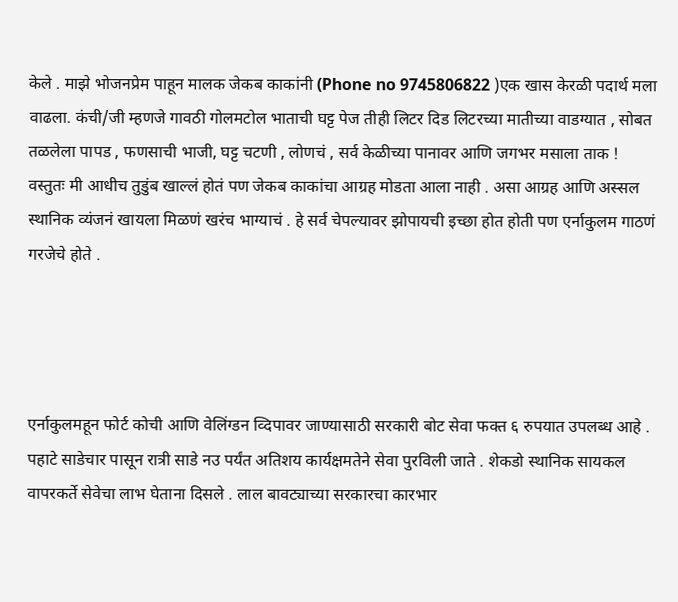केले . माझे भोजनप्रेम पाहून मालक जेकब काकांनी (Phone no 9745806822 )एक खास केरळी पदार्थ मला वाढला. कंची/जी म्हणजे गावठी गोलमटोल भाताची घट्ट पेज तीही लिटर दिड लिटरच्या मातीच्या वाडग्यात , सोबत तळलेला पापड , फणसाची भाजी, घट्ट चटणी , लोणचं , सर्व केळीच्या पानावर आणि जगभर मसाला ताक ! वस्तुतः मी आधीच तुडुंब खाल्लं होतं पण जेकब काकांचा आग्रह मोडता आला नाही . असा आग्रह आणि अस्सल स्थानिक व्यंजनं खायला मिळणं खरंच भाग्याचं . हे सर्व चेपल्यावर झोपायची इच्छा होत होती पण एर्नाकुलम गाठणं गरजेचे होते .




एर्नाकुलमहून फोर्ट कोची आणि वेलिंग्डन व्दिपावर जाण्यासाठी सरकारी बोट सेवा फक्त ६ रुपयात उपलब्ध आहे . पहाटे साडेचार पासून रात्री साडे नउ पर्यंत अतिशय कार्यक्षमतेने सेवा पुरविली जाते . शेकडो स्थानिक सायकल वापरकर्ते सेवेचा लाभ घेताना दिसले . लाल बावट्याच्या सरकारचा कारभार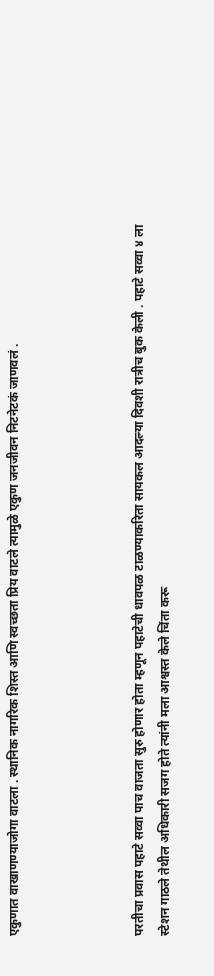एकुणात वाखाणण्याजोगा वाटला . स्थानिक नागरिक शिस्त आणि स्वच्छता प्रिय वाटले त्यामुळे एकुण जनजीवन निटनेटकं जाणवलं .




परतीचा प्रवास पहाटे सव्वा पाच वाजता सुरु होणार होता म्हणून पहाटेची धावपळ टाळण्याकरिता सायकल आदल्या दिवशी रात्रीच बुक केली . पहाटे सव्वा ४ ला स्टेशन गाठले तेथील अधिकारी सजग होते त्यांनी मला आश्वस्त केले चिंता करू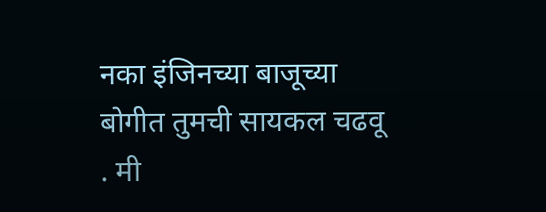नका इंजिनच्या बाजूच्या बोगीत तुमची सायकल चढवू . मी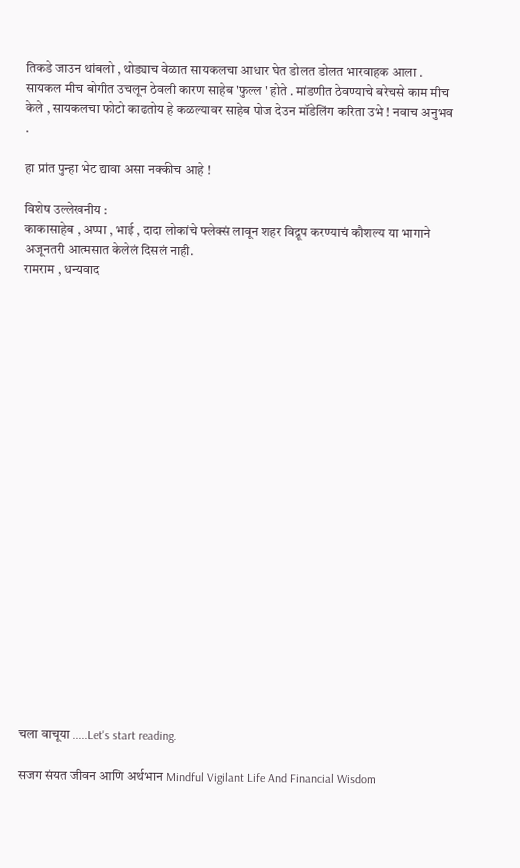तिकडे जाउन थांबलो , थोड्याच वेळात सायकलचा आधार घेत डोलत डोलत भारवाहक आला . सायकल मीच बोगीत उचलून ठेवली कारण साहेब 'फुल्ल ' होते . मांडणीत ठेवण्याचे बरेचसे काम मीच केले , सायकलचा फोटो काढतोय हे कळल्यावर साहेब पोज देउन मॉडेलिंग करिता उभे ! नवाच अनुभव .

हा प्रांत पुन्हा भेट द्यावा असा नक्कीच आहे !

विशेष उल्लेखनीय :
काकासाहेब , अप्पा , भाई , दादा लोकांचे फ्लेक्सं लावून शहर विद्रूप करण्याचं कौशल्य या भागाने अजूनतरी आत्मसात केलेलं दिसलं नाही.
रामराम , धन्यवाद






















चला वाचूया .....Let's start reading.

सजग संयत जीवन आणि अर्थभान Mindful Vigilant Life And Financial Wisdom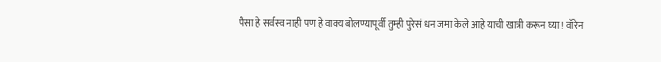पैसा हे सर्वस्व नाही पण हे वाक्य बोलण्यापूर्वी तुम्ही पुरेसं धन जमा केले आहे याची खात्री करून घ्या ! वॉरेन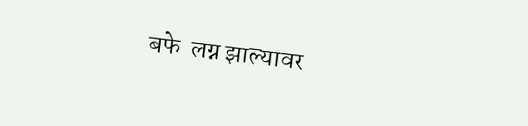बफे  लग्न झाल्यावर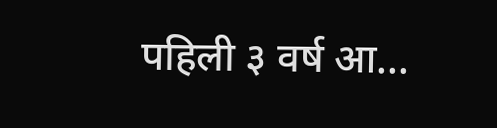पहिली ३ वर्ष आ...